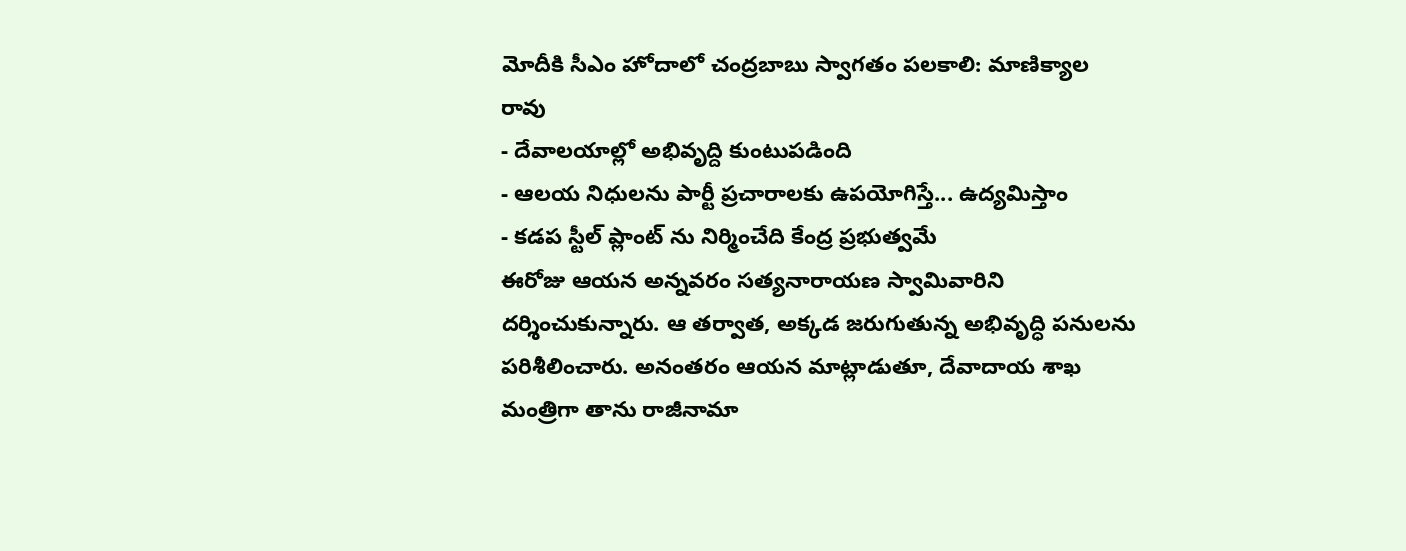మోదీకి సీఎం హోదాలో చంద్రబాబు స్వాగతం పలకాలి: మాణిక్యాల రావు
- దేవాలయాల్లో అభివృద్ది కుంటుపడింది
- ఆలయ నిధులను పార్టీ ప్రచారాలకు ఉపయోగిస్తే... ఉద్యమిస్తాం
- కడప స్టీల్ ప్లాంట్ ను నిర్మించేది కేంద్ర ప్రభుత్వమే
ఈరోజు ఆయన అన్నవరం సత్యనారాయణ స్వామివారిని దర్శించుకున్నారు. ఆ తర్వాత, అక్కడ జరుగుతున్న అభివృద్ధి పనులను పరిశీలించారు. అనంతరం ఆయన మాట్లాడుతూ, దేవాదాయ శాఖ మంత్రిగా తాను రాజీనామా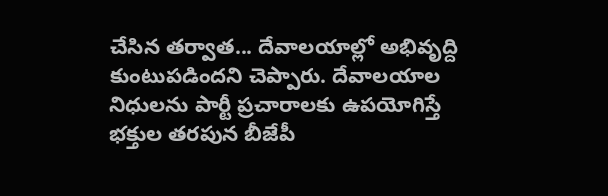చేసిన తర్వాత... దేవాలయాల్లో అభివృద్ది కుంటుపడిందని చెప్పారు. దేవాలయాల నిధులను పార్టీ ప్రచారాలకు ఉపయోగిస్తే భక్తుల తరపున బీజేపీ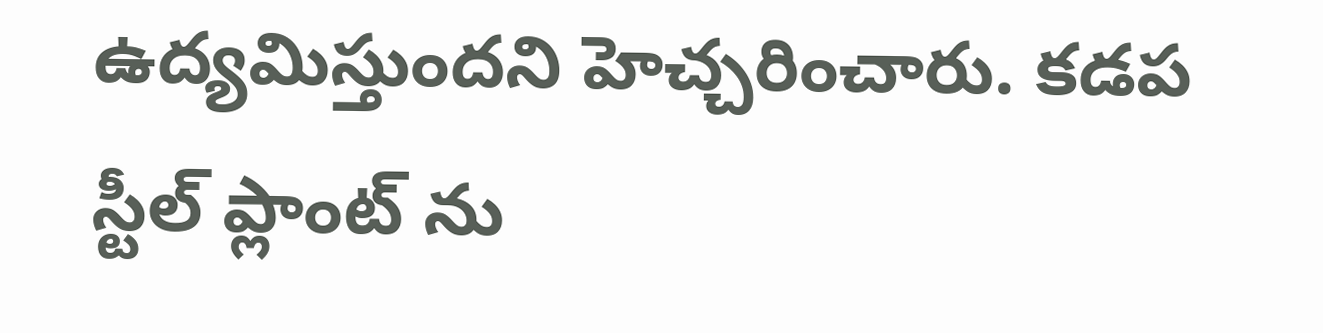ఉద్యమిస్తుందని హెచ్చరించారు. కడప స్టీల్ ప్లాంట్ ను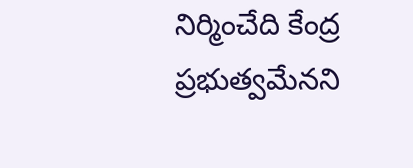నిర్మించేది కేంద్ర ప్రభుత్వమేనని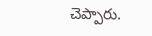చెప్పారు.